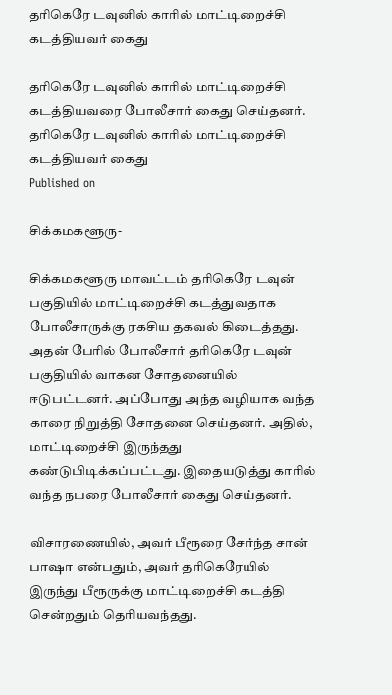தரிகெரே டவுனில் காரில் மாட்டிறைச்சி கடத்தியவர் கைது

தரிகெரே டவுனில் காரில் மாட்டிறைச்சி கடத்தியவரை போலீசார் கைது செய்தனர்.
தரிகெரே டவுனில் காரில் மாட்டிறைச்சி கடத்தியவர் கைது
Published on

சிக்கமகளூரு-

சிக்கமகளூரு மாவட்டம் தரிகெரே டவுன் பகுதியில் மாட்டிறைச்சி கடத்துவதாக போலீசாருக்கு ரகசிய தகவல் கிடைத்தது. அதன் பேரில் போலீசார் தரிகெரே டவுன் பகுதியில் வாகன சோதனையில் ஈடுபட்டனர். அப்போது அந்த வழியாக வந்த காரை நிறுத்தி சோதனை செய்தனர். அதில், மாட்டிறைச்சி இருந்தது கண்டுபிடிக்கப்பட்டது. இதையடுத்து காரில் வந்த நபரை போலீசார் கைது செய்தனர்.

விசாரணையில், அவர் பீரூரை சேர்ந்த சான் பாஷா என்பதும், அவர் தரிகெரேயில் இருந்து பீரூருக்கு மாட்டிறைச்சி கடத்தி சென்றதும் தெரியவந்தது.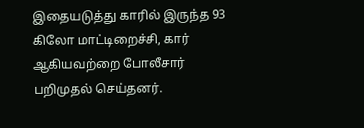இதையடுத்து காரில் இருந்த 93 கிலோ மாட்டிறைச்சி, கார் ஆகியவற்றை போலீசார் பறிமுதல் செய்தனர்.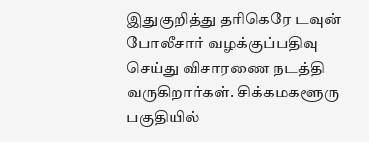இதுகுறித்து தரிகெரே டவுன் போலீசார் வழக்குப்பதிவு செய்து விசாரணை நடத்தி வருகிறார்கள். சிக்கமகளூரு பகுதியில்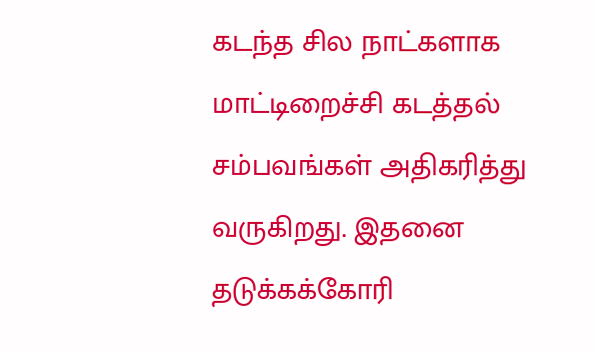கடந்த சில நாட்களாக மாட்டிறைச்சி கடத்தல் சம்பவங்கள் அதிகரித்து வருகிறது. இதனை தடுக்கக்கோரி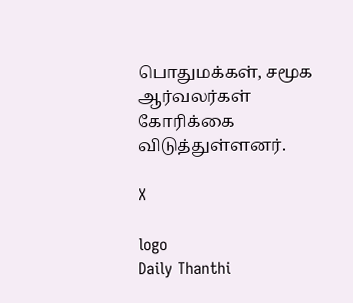பொதுமக்கள், சமூக ஆர்வலர்கள் கோரிக்கை விடுத்துள்ளனர்.

X

logo
Daily Thanthi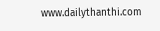www.dailythanthi.com